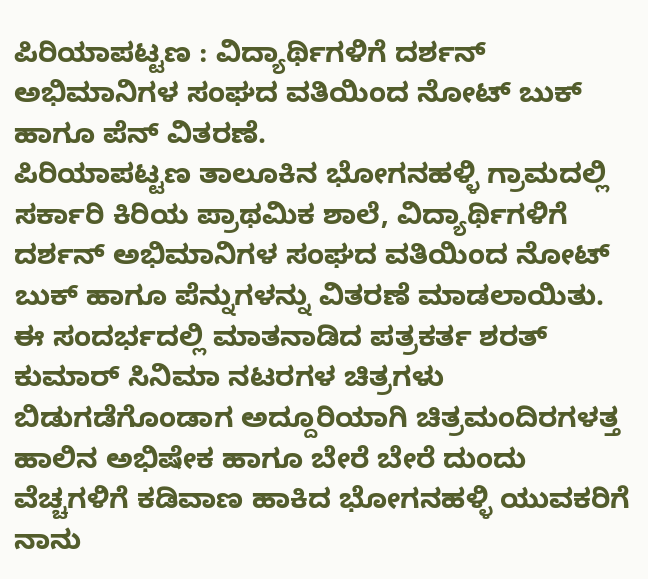ಪಿರಿಯಾಪಟ್ಟಣ : ವಿದ್ಯಾರ್ಥಿಗಳಿಗೆ ದರ್ಶನ್ ಅಭಿಮಾನಿಗಳ ಸಂಘದ ವತಿಯಿಂದ ನೋಟ್ ಬುಕ್ ಹಾಗೂ ಪೆನ್ ವಿತರಣೆ.
ಪಿರಿಯಾಪಟ್ಟಣ ತಾಲೂಕಿನ ಭೋಗನಹಳ್ಳಿ ಗ್ರಾಮದಲ್ಲಿ ಸರ್ಕಾರಿ ಕಿರಿಯ ಪ್ರಾಥಮಿಕ ಶಾಲೆ, ವಿದ್ಯಾರ್ಥಿಗಳಿಗೆ ದರ್ಶನ್ ಅಭಿಮಾನಿಗಳ ಸಂಘದ ವತಿಯಿಂದ ನೋಟ್ ಬುಕ್ ಹಾಗೂ ಪೆನ್ನುಗಳನ್ನು ವಿತರಣೆ ಮಾಡಲಾಯಿತು. ಈ ಸಂದರ್ಭದಲ್ಲಿ ಮಾತನಾಡಿದ ಪತ್ರಕರ್ತ ಶರತ್ ಕುಮಾರ್ ಸಿನಿಮಾ ನಟರಗಳ ಚಿತ್ರಗಳು ಬಿಡುಗಡೆಗೊಂಡಾಗ ಅದ್ದೂರಿಯಾಗಿ ಚಿತ್ರಮಂದಿರಗಳತ್ತ ಹಾಲಿನ ಅಭಿಷೇಕ ಹಾಗೂ ಬೇರೆ ಬೇರೆ ದುಂದು ವೆಚ್ಚಗಳಿಗೆ ಕಡಿವಾಣ ಹಾಕಿದ ಭೋಗನಹಳ್ಳಿ ಯುವಕರಿಗೆ ನಾನು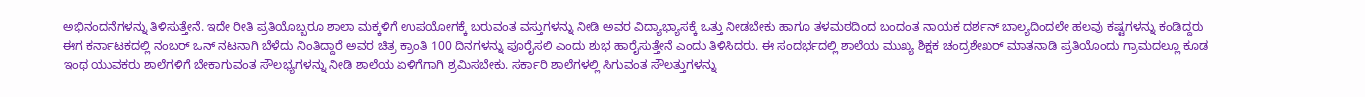ಅಭಿನಂದನೆಗಳನ್ನು ತಿಳಿಸುತ್ತೇನೆ. ಇದೇ ರೀತಿ ಪ್ರತಿಯೊಬ್ಬರೂ ಶಾಲಾ ಮಕ್ಕಳಿಗೆ ಉಪಯೋಗಕ್ಕೆ ಬರುವಂತ ವಸ್ತುಗಳನ್ನು ನೀಡಿ ಅವರ ವಿದ್ಯಾಭ್ಯಾಸಕ್ಕೆ ಒತ್ತು ನೀಡಬೇಕು ಹಾಗೂ ತಳಮಠದಿಂದ ಬಂದಂತ ನಾಯಕ ದರ್ಶನ್ ಬಾಲ್ಯದಿಂದಲೇ ಹಲವು ಕಷ್ಟಗಳನ್ನು ಕಂಡಿದ್ದರು ಈಗ ಕರ್ನಾಟಕದಲ್ಲಿ ನಂಬರ್ ಒನ್ ನಟನಾಗಿ ಬೆಳೆದು ನಿಂತಿದ್ದಾರೆ ಅವರ ಚಿತ್ರ ಕ್ರಾಂತಿ 100 ದಿನಗಳನ್ನು ಪೂರೈಸಲಿ ಎಂದು ಶುಭ ಹಾರೈಸುತ್ತೇನೆ ಎಂದು ತಿಳಿಸಿದರು. ಈ ಸಂದರ್ಭದಲ್ಲಿ ಶಾಲೆಯ ಮುಖ್ಯ ಶಿಕ್ಷಕ ಚಂದ್ರಶೇಖರ್ ಮಾತನಾಡಿ ಪ್ರತಿಯೊಂದು ಗ್ರಾಮದಲ್ಲೂ ಕೂಡ ಇಂಥ ಯುವಕರು ಶಾಲೆಗಳಿಗೆ ಬೇಕಾಗುವಂತ ಸೌಲಭ್ಯಗಳನ್ನು ನೀಡಿ ಶಾಲೆಯ ಏಳಿಗೆಗಾಗಿ ಶ್ರಮಿಸಬೇಕು. ಸರ್ಕಾರಿ ಶಾಲೆಗಳಲ್ಲಿ ಸಿಗುವಂತ ಸೌಲತ್ತುಗಳನ್ನು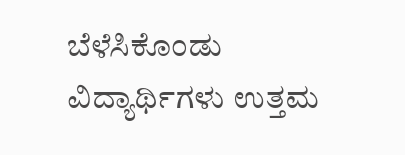ಬೆಳೆಸಿಕೊಂಡು ವಿದ್ಯಾರ್ಥಿಗಳು ಉತ್ತಮ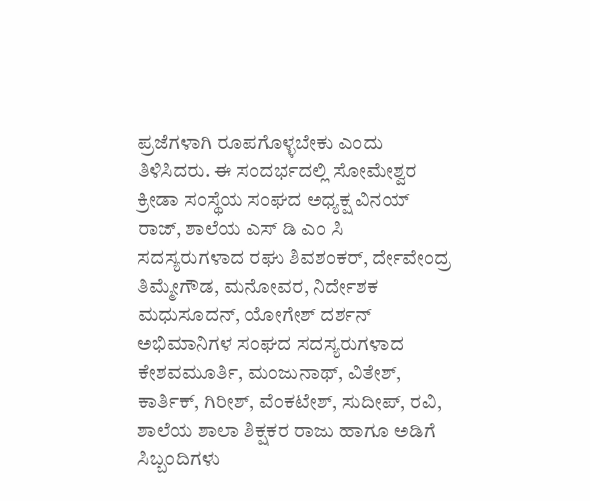ಪ್ರಜೆಗಳಾಗಿ ರೂಪಗೊಳ್ಳಬೇಕು ಎಂದು ತಿಳಿಸಿದರು. ಈ ಸಂದರ್ಭದಲ್ಲಿ ಸೋಮೇಶ್ವರ ಕ್ರೀಡಾ ಸಂಸ್ಥೆಯ ಸಂಘದ ಅಧ್ಯಕ್ಷ ವಿನಯ್ ರಾಜ್, ಶಾಲೆಯ ಎಸ್ ಡಿ ಎಂ ಸಿ ಸದಸ್ಯರುಗಳಾದ ರಘು ಶಿವಶಂಕರ್, ರ್ದೇವೇಂದ್ರ ತಿಮ್ಮೇಗೌಡ, ಮನೋವರ, ನಿರ್ದೇಶಕ ಮಧುಸೂದನ್, ಯೋಗೇಶ್ ದರ್ಶನ್ ಅಭಿಮಾನಿಗಳ ಸಂಘದ ಸದಸ್ಯರುಗಳಾದ ಕೇಶವಮೂರ್ತಿ, ಮಂಜುನಾಥ್, ವಿತೇಶ್, ಕಾರ್ತಿಕ್, ಗಿರೀಶ್, ವೆಂಕಟೇಶ್, ಸುದೀಪ್, ರವಿ, ಶಾಲೆಯ ಶಾಲಾ ಶಿಕ್ಷಕರ ರಾಜು ಹಾಗೂ ಅಡಿಗೆ ಸಿಬ್ಬಂದಿಗಳು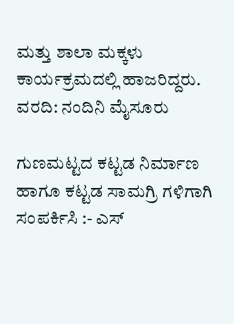ಮತ್ತು ಶಾಲಾ ಮಕ್ಕಳು ಕಾರ್ಯಕ್ರಮದಲ್ಲಿ ಹಾಜರಿದ್ದರು.
ವರದಿ: ನಂದಿನಿ ಮೈಸೂರು

ಗುಣಮಟ್ಟದ ಕಟ್ಟಡ ನಿರ್ಮಾಣ ಹಾಗೂ ಕಟ್ಟಡ ಸಾಮಗ್ರಿ ಗಳಿಗಾಗಿ ಸಂಪರ್ಕಿಸಿ :- ಎಸ್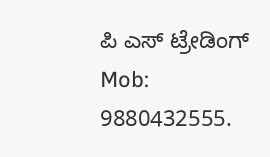ಪಿ ಎಸ್ ಟ್ರೇಡಿಂಗ್ Mob: 9880432555.